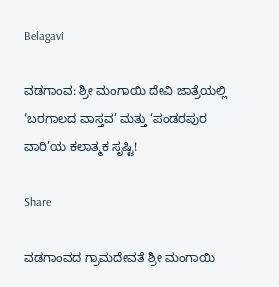Belagavi

ವಡಗಾಂವ: ಶ್ರೀ ಮಂಗಾಯಿ ದೇವಿ ಜಾತ್ರೆಯಲ್ಲಿ ‘ಬರಗಾಲದ ವಾಸ್ತವ’ ಮತ್ತು ‘ಪಂಡರಪುರ ವಾರಿ’ಯ ಕಲಾತ್ಮಕ ಸೃಷ್ಟಿ!

Share

ವಡಗಾಂವದ ಗ್ರಾಮದೇವತೆ ಶ್ರೀ ಮಂಗಾಯಿ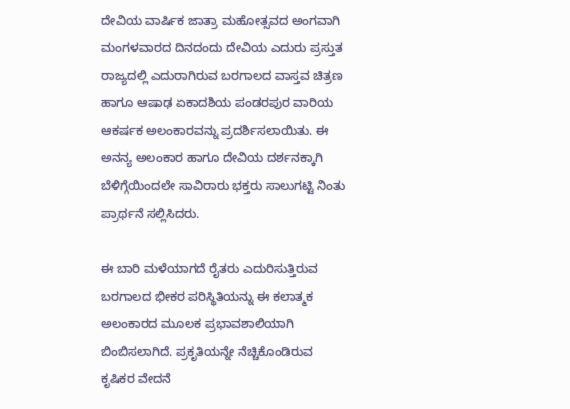ದೇವಿಯ ವಾರ್ಷಿಕ ಜಾತ್ರಾ ಮಹೋತ್ಸವದ ಅಂಗವಾಗಿ ಮಂಗಳವಾರದ ದಿನದಂದು ದೇವಿಯ ಎದುರು ಪ್ರಸ್ತುತ ರಾಜ್ಯದಲ್ಲಿ ಎದುರಾಗಿರುವ ಬರಗಾಲದ ವಾಸ್ತವ ಚಿತ್ರಣ ಹಾಗೂ ಆಷಾಢ ಏಕಾದಶಿಯ ಪಂಡರಪುರ ವಾರಿಯ ಆಕರ್ಷಕ ಅಲಂಕಾರವನ್ನು ಪ್ರದರ್ಶಿಸಲಾಯಿತು. ಈ ಅನನ್ಯ ಅಲಂಕಾರ ಹಾಗೂ ದೇವಿಯ ದರ್ಶನಕ್ಕಾಗಿ ಬೆಳಿಗ್ಗೆಯಿಂದಲೇ ಸಾವಿರಾರು ಭಕ್ತರು ಸಾಲುಗಟ್ಟಿ ನಿಂತು ಪ್ರಾರ್ಥನೆ ಸಲ್ಲಿಸಿದರು.

ಈ ಬಾರಿ ಮಳೆಯಾಗದೆ ರೈತರು ಎದುರಿಸುತ್ತಿರುವ ಬರಗಾಲದ ಭೀಕರ ಪರಿಸ್ಥಿತಿಯನ್ನು ಈ ಕಲಾತ್ಮಕ ಅಲಂಕಾರದ ಮೂಲಕ ಪ್ರಭಾವಶಾಲಿಯಾಗಿ ಬಿಂಬಿಸಲಾಗಿದೆ. ಪ್ರಕೃತಿಯನ್ನೇ ನೆಚ್ಚಿಕೊಂಡಿರುವ ಕೃಷಿಕರ ವೇದನೆ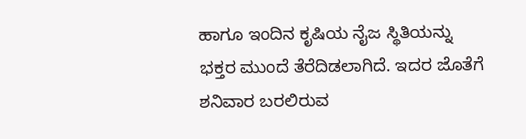ಹಾಗೂ ಇಂದಿನ ಕೃಷಿಯ ನೈಜ ಸ್ಥಿತಿಯನ್ನು ಭಕ್ತರ ಮುಂದೆ ತೆರೆದಿಡಲಾಗಿದೆ. ಇದರ ಜೊತೆಗೆ ಶನಿವಾರ ಬರಲಿರುವ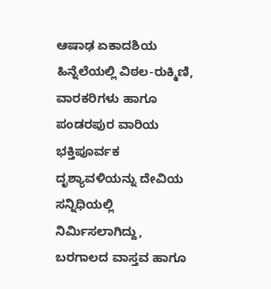ಆಷಾಢ ಏಕಾದಶಿಯ ಹಿನ್ನೆಲೆಯಲ್ಲಿ ವಿಠಲ-ರುಕ್ಮಿಣಿ, ವಾರಕರಿಗಳು ಹಾಗೂ ಪಂಡರಪುರ ವಾರಿಯ ಭಕ್ತಿಪೂರ್ವಕ ದೃಶ್ಯಾವಳಿಯನ್ನು ದೇವಿಯ ಸನ್ನಿಧಿಯಲ್ಲಿ ನಿರ್ಮಿಸಲಾಗಿದ್ದು, ಬರಗಾಲದ ವಾಸ್ತವ ಹಾಗೂ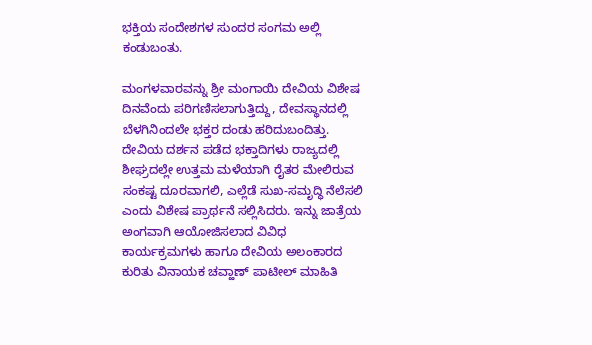ಭಕ್ತಿಯ ಸಂದೇಶಗಳ ಸುಂದರ ಸಂಗಮ ಅಲ್ಲಿ ಕಂಡುಬಂತು.

ಮಂಗಳವಾರವನ್ನು ಶ್ರೀ ಮಂಗಾಯಿ ದೇವಿಯ ವಿಶೇಷ ದಿನವೆಂದು ಪರಿಗಣಿಸಲಾಗುತ್ತಿದ್ದು, ದೇವಸ್ಥಾನದಲ್ಲಿ ಬೆಳಗಿನಿಂದಲೇ ಭಕ್ತರ ದಂಡು ಹರಿದುಬಂದಿತ್ತು. ದೇವಿಯ ದರ್ಶನ ಪಡೆದ ಭಕ್ತಾದಿಗಳು ರಾಜ್ಯದಲ್ಲಿ ಶೀಘ್ರದಲ್ಲೇ ಉತ್ತಮ ಮಳೆಯಾಗಿ ರೈತರ ಮೇಲಿರುವ ಸಂಕಷ್ಟ ದೂರವಾಗಲಿ, ಎಲ್ಲೆಡೆ ಸುಖ-ಸಮೃದ್ಧಿ ನೆಲೆಸಲಿ ಎಂದು ವಿಶೇಷ ಪ್ರಾರ್ಥನೆ ಸಲ್ಲಿಸಿದರು. ಇನ್ನು ಜಾತ್ರೆಯ ಅಂಗವಾಗಿ ಆಯೋಜಿಸಲಾದ ವಿವಿಧ ಕಾರ್ಯಕ್ರಮಗಳು ಹಾಗೂ ದೇವಿಯ ಅಲಂಕಾರದ ಕುರಿತು ವಿನಾಯಕ ಚವ್ಹಾಣ್ ಪಾಟೀಲ್ ಮಾಹಿತಿ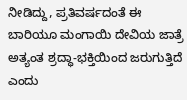ನೀಡಿದ್ದು, ಪ್ರತಿವರ್ಷದಂತೆ ಈ ಬಾರಿಯೂ ಮಂಗಾಯಿ ದೇವಿಯ ಜಾತ್ರೆ ಅತ್ಯಂತ ಶ್ರದ್ಧಾ-ಭಕ್ತಿಯಿಂದ ಜರುಗುತ್ತಿದೆ ಎಂದು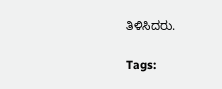ತಿಳಿಸಿದರು.

Tags: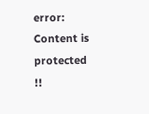error: Content is protected !!